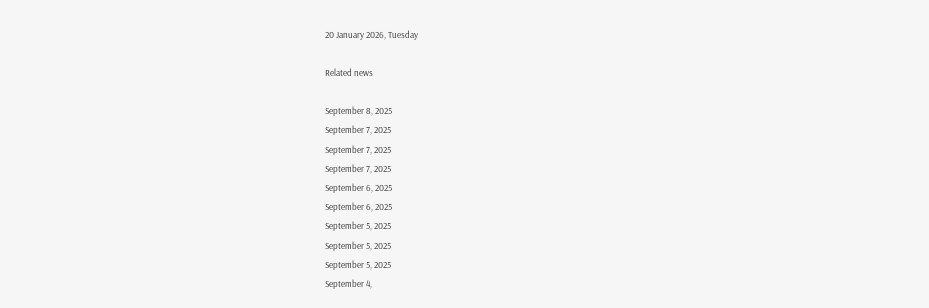20 January 2026, Tuesday

Related news

September 8, 2025
September 7, 2025
September 7, 2025
September 7, 2025
September 6, 2025
September 6, 2025
September 5, 2025
September 5, 2025
September 5, 2025
September 4,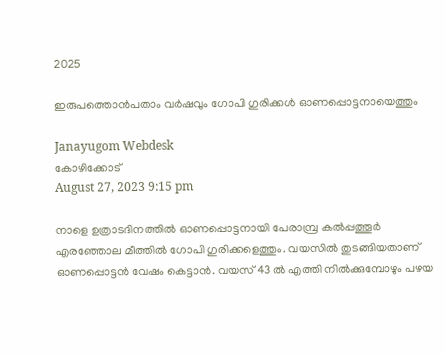2025

ഇരുപത്തൊൻപതാം വർഷവും ഗോപി ഗുരിക്കള്‍ ഓണപ്പൊട്ടനായെത്തും

Janayugom Webdesk
കോഴിക്കോട്
August 27, 2023 9:15 pm

നാളെ ഉത്രാടദിനത്തിൽ ഓണപ്പൊട്ടനായി പേരാമ്പ്ര കൽപ്പത്തൂർ എരഞ്ഞോല മീത്തിൽ ഗോപി ഗുരിക്കളെത്തും. വയസിൽ തുടങ്ങിയതാണ് ഓണപ്പൊട്ടൻ വേഷം കെട്ടാൻ. വയസ് 43 ൽ എത്തി നിൽക്കുമ്പോഴും പഴയ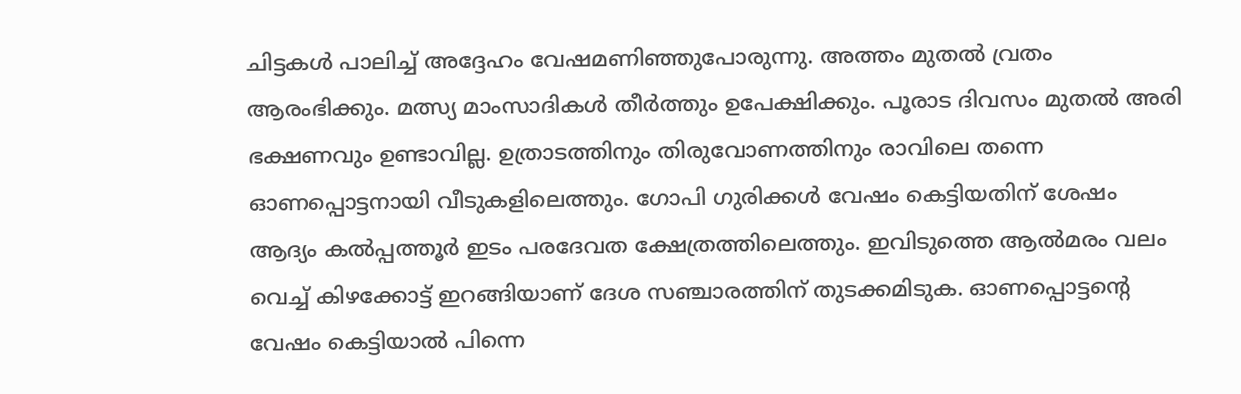ചിട്ടകൾ പാലിച്ച് അദ്ദേഹം വേഷമണിഞ്ഞുപോരുന്നു. അത്തം മുതൽ വ്രതം ആരംഭിക്കും. മത്സ്യ മാംസാദികൾ തീർത്തും ഉപേക്ഷിക്കും. പൂരാട ദിവസം മുതൽ അരി ഭക്ഷണവും ഉണ്ടാവില്ല. ഉത്രാടത്തിനും തിരുവോണത്തിനും രാവിലെ തന്നെ ഓണപ്പൊട്ടനായി വീടുകളിലെത്തും. ഗോപി ഗുരിക്കൾ വേഷം കെട്ടിയതിന് ശേഷം ആദ്യം കൽപ്പത്തൂർ ഇടം പരദേവത ക്ഷേത്രത്തിലെത്തും. ഇവിടുത്തെ ആൽമരം വലം വെച്ച് കിഴക്കോട്ട് ഇറങ്ങിയാണ് ദേശ സഞ്ചാരത്തിന് തുടക്കമിടുക. ഓണപ്പൊട്ടന്റെ വേഷം കെട്ടിയാൽ പിന്നെ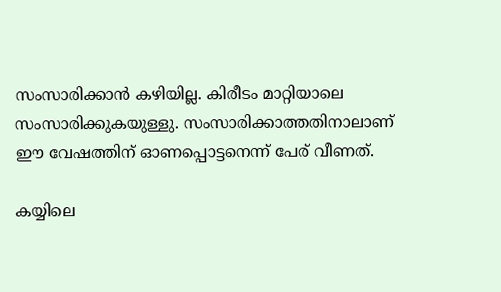സംസാരിക്കാൻ കഴിയില്ല. കിരീടം മാറ്റിയാലെ സംസാരിക്കുകയുള്ളു. സംസാരിക്കാത്തതിനാലാണ് ഈ വേഷത്തിന് ഓണപ്പൊട്ടനെന്ന് പേര് വീണത്.

കയ്യിലെ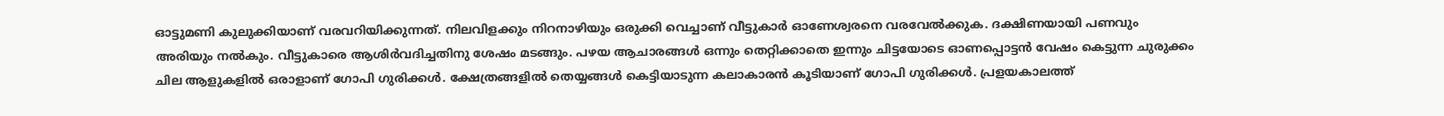ഓട്ടുമണി കുലുക്കിയാണ് വരവറിയിക്കുന്നത്. നിലവിളക്കും നിറനാഴിയും ഒരുക്കി വെച്ചാണ് വീട്ടുകാർ ഓണേശ്വരനെ വരവേൽക്കുക. ദക്ഷിണയായി പണവും അരിയും നൽകും. വീട്ടുകാരെ ആശിർവദിച്ചതിനു ശേഷം മടങ്ങും. പഴയ ആചാരങ്ങൾ ഒന്നും തെറ്റിക്കാതെ ഇന്നും ചിട്ടയോടെ ഓണപ്പൊട്ടൻ വേഷം കെട്ടുന്ന ചുരുക്കം ചില ആളുകളിൽ ഒരാളാണ് ഗോപി ഗുരിക്കൾ. ക്ഷേത്രങ്ങളിൽ തെയ്യങ്ങൾ കെട്ടിയാടുന്ന കലാകാരൻ കൂടിയാണ് ഗോപി ഗുരിക്കൾ. പ്രളയകാലത്ത്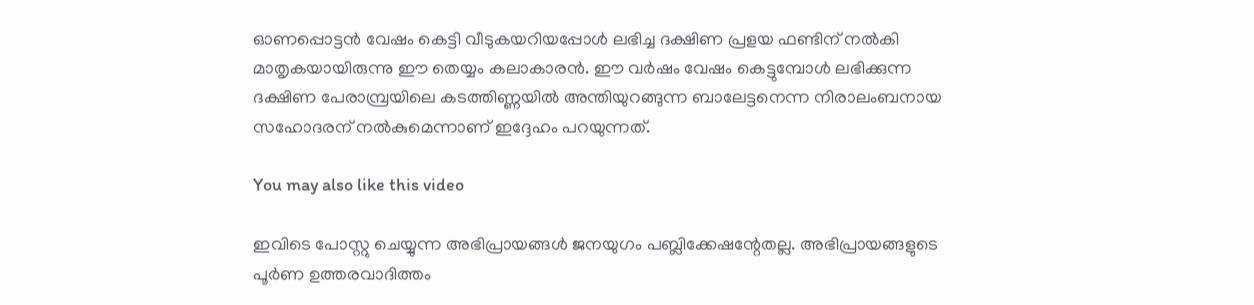ഓണപ്പൊട്ടൻ വേഷം കെട്ടി വീടുകയറിയപ്പോൾ ലഭിച്ച ദക്ഷിണ പ്രളയ ഫണ്ടിന് നൽകി മാതൃകയായിരുന്നു ഈ തെയ്യം കലാകാരൻ. ഈ വർഷം വേഷം കെട്ടുമ്പോൾ ലഭിക്കുന്ന ദക്ഷിണ പേരാമ്പ്രയിലെ കടത്തിണ്ണയിൽ അന്തിയുറങ്ങുന്ന ബാലേട്ടനെന്ന നിരാലംബനായ സഹോദരന് നൽകുമെന്നാണ് ഇദ്ദേഹം പറയുന്നത്.

You may also like this video

ഇവിടെ പോസ്റ്റു ചെയ്യുന്ന അഭിപ്രായങ്ങള്‍ ജനയുഗം പബ്ലിക്കേഷന്റേതല്ല. അഭിപ്രായങ്ങളുടെ പൂര്‍ണ ഉത്തരവാദിത്തം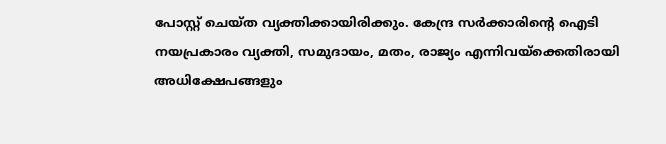പോസ്റ്റ് ചെയ്ത വ്യക്തിക്കായിരിക്കും. കേന്ദ്ര സര്‍ക്കാരിന്റെ ഐടി നയപ്രകാരം വ്യക്തി, സമുദായം, മതം, രാജ്യം എന്നിവയ്‌ക്കെതിരായി അധിക്ഷേപങ്ങളും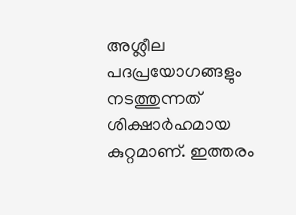അശ്ലീല പദപ്രയോഗങ്ങളും നടത്തുന്നത് ശിക്ഷാര്‍ഹമായ കുറ്റമാണ്. ഇത്തരം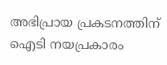അഭിപ്രായ പ്രകടനത്തിന് ഐടി നയപ്രകാരം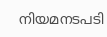നിയമനടപടി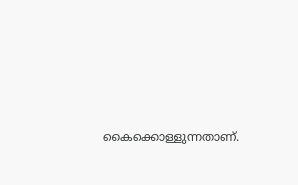കൈക്കൊള്ളുന്നതാണ്.